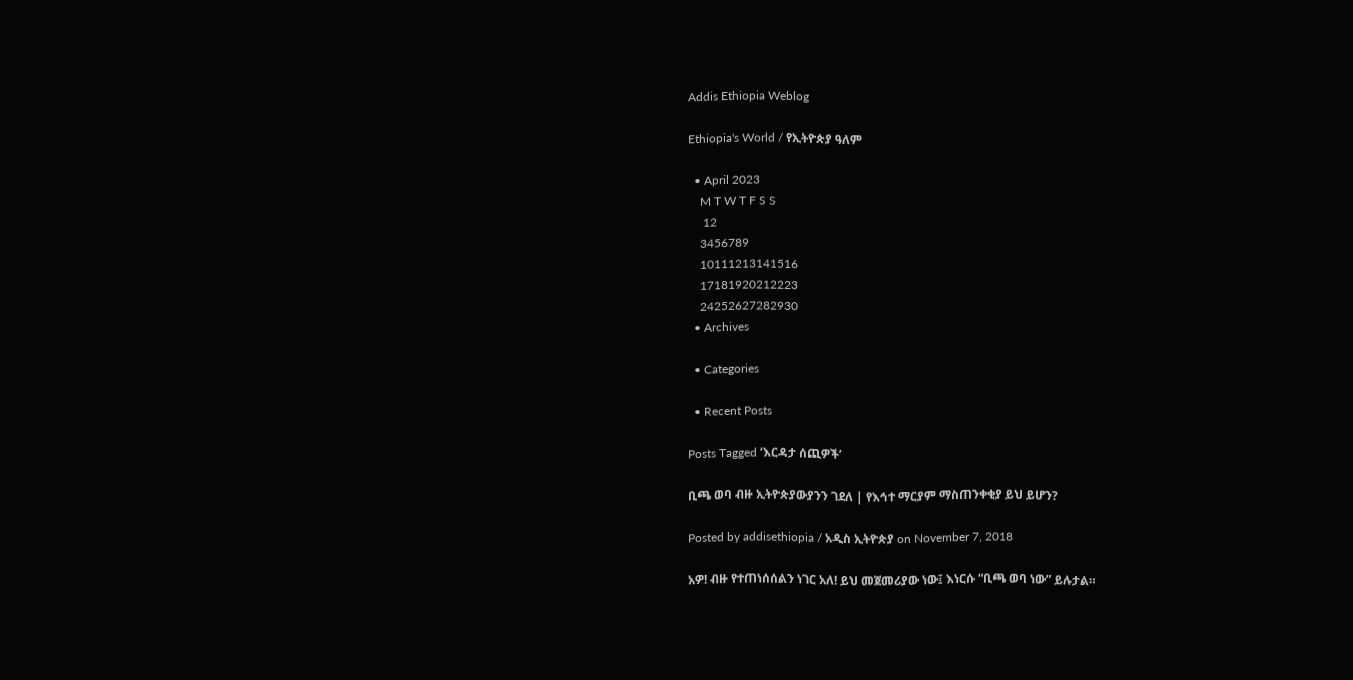Addis Ethiopia Weblog

Ethiopia's World / የኢትዮጵያ ዓለም

  • April 2023
    M T W T F S S
     12
    3456789
    10111213141516
    17181920212223
    24252627282930
  • Archives

  • Categories

  • Recent Posts

Posts Tagged ‘እርዳታ ሰጪዎች’

ቢጫ ወባ ብዙ ኢትዮጵያውያንን ገደለ | የእኅተ ማርያም ማስጠንቀቂያ ይህ ይሆን?

Posted by addisethiopia / አዲስ ኢትዮጵያ on November 7, 2018

አዎ! ብዙ የተጠነሰሰልን ነገር አለ! ይህ መጀመሪያው ነው፤ እነርሱ “ቢጫ ወባ ነው” ይሉታል።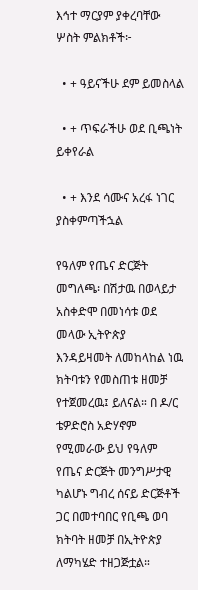እኅተ ማርያም ያቀረባቸው ሦስት ምልክቶች፦

  • + ዓይናችሁ ደም ይመስላል

  • + ጥፍራችሁ ወደ ቢጫነት ይቀየራል

  • + እንደ ሳሙና አረፋ ነገር ያስቀምጣችኋል

የዓለም የጤና ድርጅት መግለጫ፡ በሽታዉ በወላይታ አስቀድሞ በመነሳቱ ወደ መላው ኢትዮጵያ እንዳይዛመት ለመከላከል ነዉ ክትባቱን የመስጠቱ ዘመቻ የተጀመረዉ፤ ይለናል። በ ዶ/ር ቴዎድሮስ አድሃኖም የሚመራው ይህ የዓለም የጤና ድርጅት መንግሥታዊ ካልሆኑ ግብረ ሰናይ ድርጅቶች ጋር በመተባበር የቢጫ ወባ ክትባት ዘመቻ በኢትዮጵያ ለማካሄድ ተዘጋጅቷል።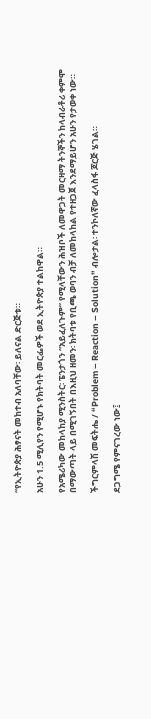“የኢትዮጵያ ሕፃናት መከተብ አለባቸው፡ ይለናል ድርጅቱ።

አሁን 1.5 ሚሊየን የሚሆኑ የክትባት መርፌዎች ወደ ኢትዮጵያ ተልከዋል።

የአሜሪካው መከላከያ ሚንስትር፡ ፔንታጎን “አይፈለጉም” የሚላቸውን ሕዝቦች ለመዋጋት መርዛማ ትንኞችን ከላብራቶሪ ቀምሞ በማውጣት ላይ በሚገኝበት በእዚህ ዘመን፡ ክትባቱ የቢጫ ወባን ብቻ ለመከላከል የተዘጋጀ እንደማይሆን አሁን የታወቀ ነው።

ችግርምላሽ መፍትሔ / “Problem – Reaction – Solution” ብሎታል፡ ተንኮለኛው ፈላስፋ ጆርጅ ሄገል።

ደጋግሜ የምናገረው ነው፤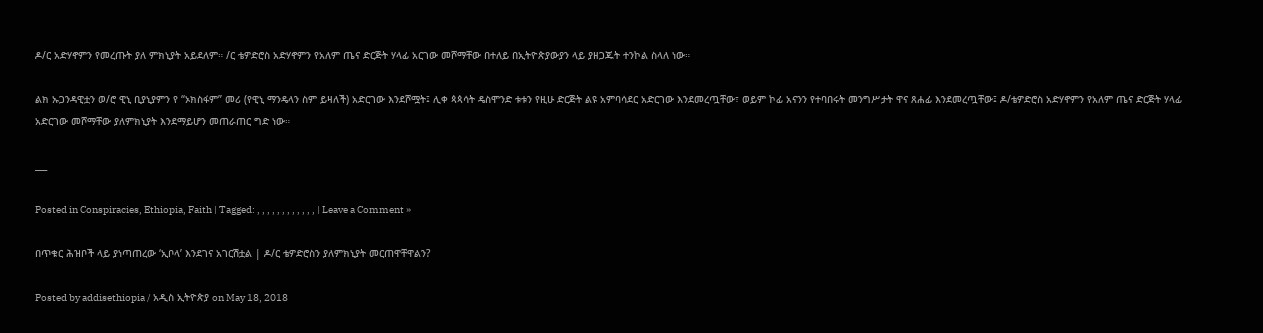ዶ/ር አድሃኖምን የመረጡት ያለ ምክኒያት አይደለም። /ር ቴዎድሮስ አድሃኖምን የአለም ጤና ድርጅት ሃላፊ አርገው መሾማቸው በተለይ በኢትዮጵያውያን ላይ ያዘጋጁት ተንኮል ስላለ ነው።

ልክ ኡጋንዳዊቷን ወ/ሮ ዊኒ ቢያኒያምን የ “ኦክስፋም” መሪ (የዊኒ ማንዴላን ስም ይዛለች) አድርገው እንደሾሟት፤ ሊቀ ጳጳሳት ዴስሞንድ ቱቱን የዚሁ ድርጅት ልዩ አምባሳደር አድርገው እንደመረጧቸው፣ ወይም ኮፊ አናንን የተባበሩት መንግሥታት ዋና ጸሐፊ እንደመረጧቸው፤ ዶ/ቴዎድሮስ አድሃኖምን የአለም ጤና ድርጅት ሃላፊ አድርገው መሾማቸው ያለምክኒያት እንደማይሆን መጠራጠር ግድ ነው።

___

Posted in Conspiracies, Ethiopia, Faith | Tagged: , , , , , , , , , , , , | Leave a Comment »

በጥቁር ሕዝቦች ላይ ያነጣጠረው ‘ኢቦላ’ እንደገና አገርሽቷል | ዶ/ር ቴዎድሮስን ያለምክኒያት መርጠዋቸዋልን?

Posted by addisethiopia / አዲስ ኢትዮጵያ on May 18, 2018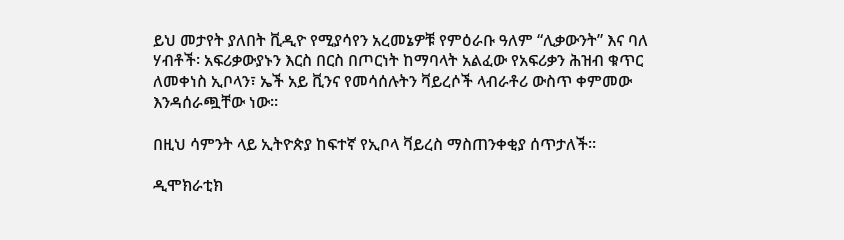ይህ መታየት ያለበት ቪዲዮ የሚያሳየን አረመኔዎቹ የምዕራቡ ዓለም “ሊቃውንት” እና ባለ ሃብቶች፡ አፍሪቃውያኑን እርስ በርስ በጦርነት ከማባላት አልፈው የአፍሪቃን ሕዝብ ቁጥር ለመቀነስ ኢቦላን፣ ኤች አይ ቪንና የመሳሰሉትን ቫይረሶች ላብራቶሪ ውስጥ ቀምመው እንዳሰራጯቸው ነው።

በዚህ ሳምንት ላይ ኢትዮጵያ ከፍተኛ የኢቦላ ቫይረስ ማስጠንቀቂያ ሰጥታለች።

ዲሞክራቲክ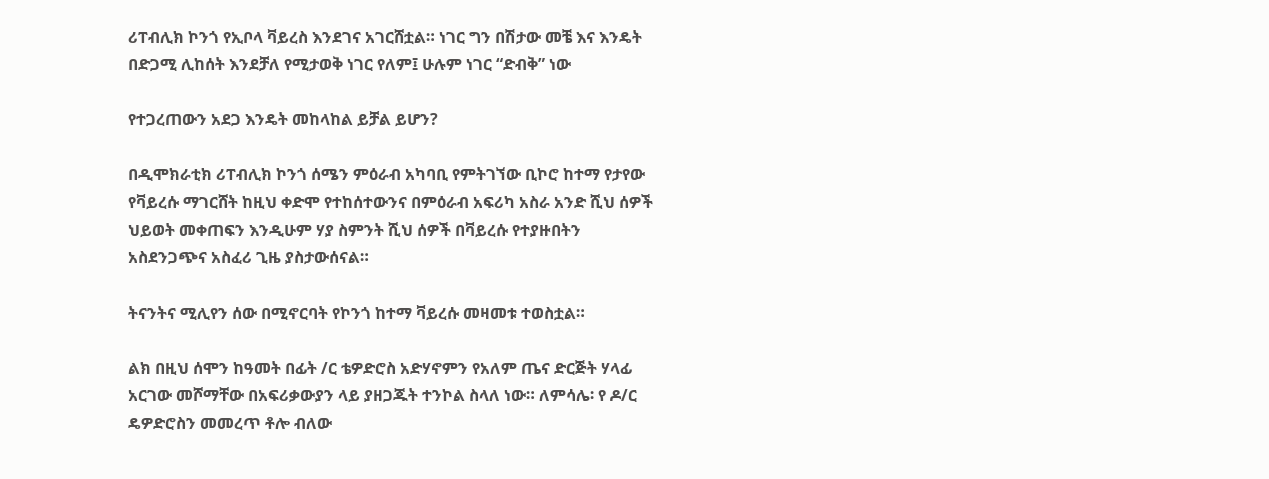ሪፐብሊክ ኮንጎ የኢቦላ ቫይረስ እንደገና አገርሸቷል። ነገር ግን በሽታው መቼ እና እንዴት በድጋሚ ሊከሰት እንደቻለ የሚታወቅ ነገር የለም፤ ሁሉም ነገር “ድብቅ” ነው

የተጋረጠውን አደጋ እንዴት መከላከል ይቻል ይሆን?

በዲሞክራቲክ ሪፐብሊክ ኮንጎ ሰሜን ምዕራብ አካባቢ የምትገኘው ቢኮሮ ከተማ የታየው የቫይረሱ ማገርሸት ከዚህ ቀድሞ የተከሰተውንና በምዕራብ አፍሪካ አስራ አንድ ሺህ ሰዎች ህይወት መቀጠፍን እንዲሁም ሃያ ስምንት ሺህ ሰዎች በቫይረሱ የተያዙበትን አስደንጋጭና አስፈሪ ጊዜ ያስታውሰናል።

ትናንትና ሚሊየን ሰው በሚኖርባት የኮንጎ ከተማ ቫይረሱ መዛመቱ ተወስቷል።

ልክ በዚህ ሰሞን ከዓመት በፊት /ር ቴዎድሮስ አድሃኖምን የአለም ጤና ድርጅት ሃላፊ አርገው መሾማቸው በአፍሪቃውያን ላይ ያዘጋጁት ተንኮል ስላለ ነው። ለምሳሌ፡ የ ዶ/ር ዴዎድሮስን መመረጥ ቶሎ ብለው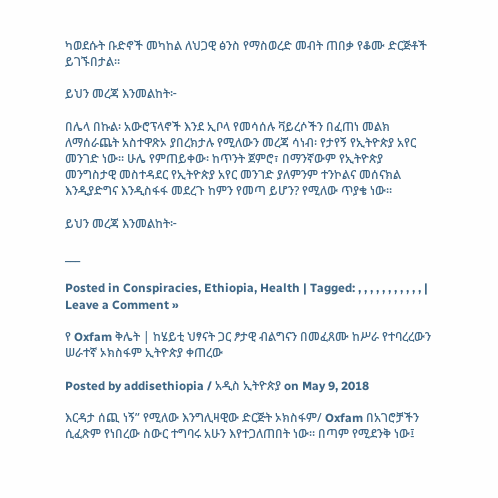ካወደሱት ቡድኖች መካከል ለህጋዊ ፅንስ የማስወረድ መብት ጠበቃ የቆሙ ድርጅቶች ይገኙበታል።

ይህን መረጃ እንመልከት፦

በሌላ በኩል፡ አውሮፕላኖች እንደ ኢቦላ የመሳሰሉ ቫይረሶችን በፈጠነ መልክ ለማሰራጨት አስተዋጽኦ ያበረክታሉ የሚለውን መረጃ ሳነብ፡ የታየኝ የኢትዮጵያ አየር መንገድ ነው። ሁሌ የምጠይቀው፡ ከጥንት ጀምሮ፣ በማንኛውም የኢትዮጵያ መንግስታዊ መስተዳደር የኢትዮጵያ አየር መንገድ ያለምንም ተንኮልና መሰናክል እንዲያድግና እንዲስፋፋ መደረጉ ከምን የመጣ ይሆን? የሚለው ጥያቄ ነው።

ይህን መረጃ እንመልከት፦

___

Posted in Conspiracies, Ethiopia, Health | Tagged: , , , , , , , , , , , | Leave a Comment »

የ Oxfam ቅሌት | ከሄይቲ ህፃናት ጋር ፆታዊ ብልግናን በመፈጸሙ ከሥራ የተባረረውን ሠራተኛ ኦክስፋም ኢትዮጵያ ቀጠረው

Posted by addisethiopia / አዲስ ኢትዮጵያ on May 9, 2018

እርዳታ ሰጪ ነኝ” የሚለው እንግሊዛዊው ድርጅት ኦክስፋም/ Oxfam በአገሮቻችን ሲፈጽም የነበረው ስውር ተግባሩ አሁን እየተጋለጠበት ነው። በጣም የሚደንቅ ነው፤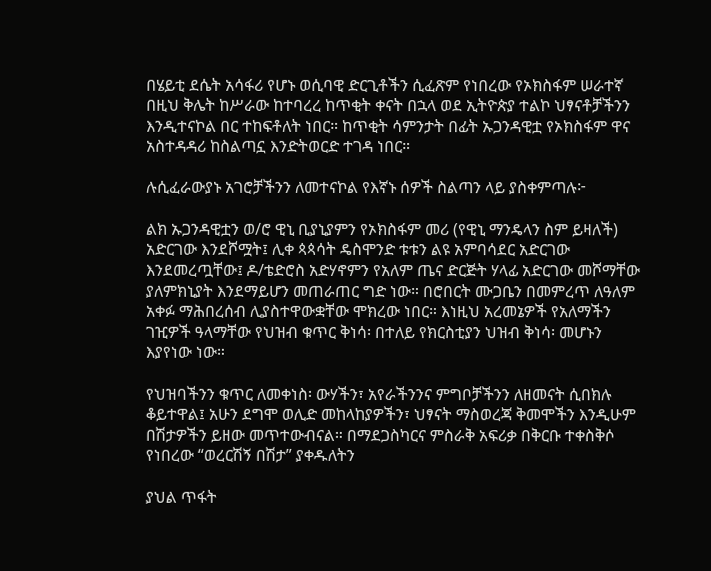በሄይቲ ደሴት አሳፋሪ የሆኑ ወሲባዊ ድርጊቶችን ሲፈጽም የነበረው የኦክስፋም ሠራተኛ በዚህ ቅሌት ከሥራው ከተባረረ ከጥቂት ቀናት በኋላ ወደ ኢትዮጵያ ተልኮ ህፃናቶቻችንን እንዲተናኮል በር ተከፍቶለት ነበር። ከጥቂት ሳምንታት በፊት ኡጋንዳዊቷ የኦክስፋም ዋና አስተዳዳሪ ከስልጣኗ እንድትወርድ ተገዳ ነበር።

ሉሲፈራውያኑ አገሮቻችንን ለመተናኮል የእኛኑ ሰዎች ስልጣን ላይ ያስቀምጣሉ፦

ልክ ኡጋንዳዊቷን ወ/ሮ ዊኒ ቢያኒያምን የኦክስፋም መሪ (የዊኒ ማንዴላን ስም ይዛለች) አድርገው እንደሾሟት፤ ሊቀ ጳጳሳት ዴስሞንድ ቱቱን ልዩ አምባሳደር አድርገው እንደመረጧቸው፤ ዶ/ቴድሮስ አድሃኖምን የአለም ጤና ድርጅት ሃላፊ አድርገው መሾማቸው ያለምክኒያት እንደማይሆን መጠራጠር ግድ ነው። በሮበርት ሙጋቤን በመምረጥ ለዓለም አቀፉ ማሕበረሰብ ሊያስተዋውቋቸው ሞክረው ነበር። እነዚህ አረመኔዎች የአለማችን ገዢዎች ዓላማቸው የህዝብ ቁጥር ቅነሳ፡ በተለይ የክርስቲያን ህዝብ ቅነሳ፡ መሆኑን እያየነው ነው።

የህዝባችንን ቁጥር ለመቀነስ፡ ውሃችን፣ አየራችንንና ምግቦቻችንን ለዘመናት ሲበክሉ ቆይተዋል፤ አሁን ደግሞ ወሊድ መከላከያዎችን፣ ህፃናት ማስወረጃ ቅመሞችን እንዲሁም በሽታዎችን ይዘው መጥተውብናል። በማደጋስካርና ምስራቅ አፍሪቃ በቅርቡ ተቀስቅሶ የነበረው “ወረርሽኝ በሽታ” ያቀዱለትን

ያህል ጥፋት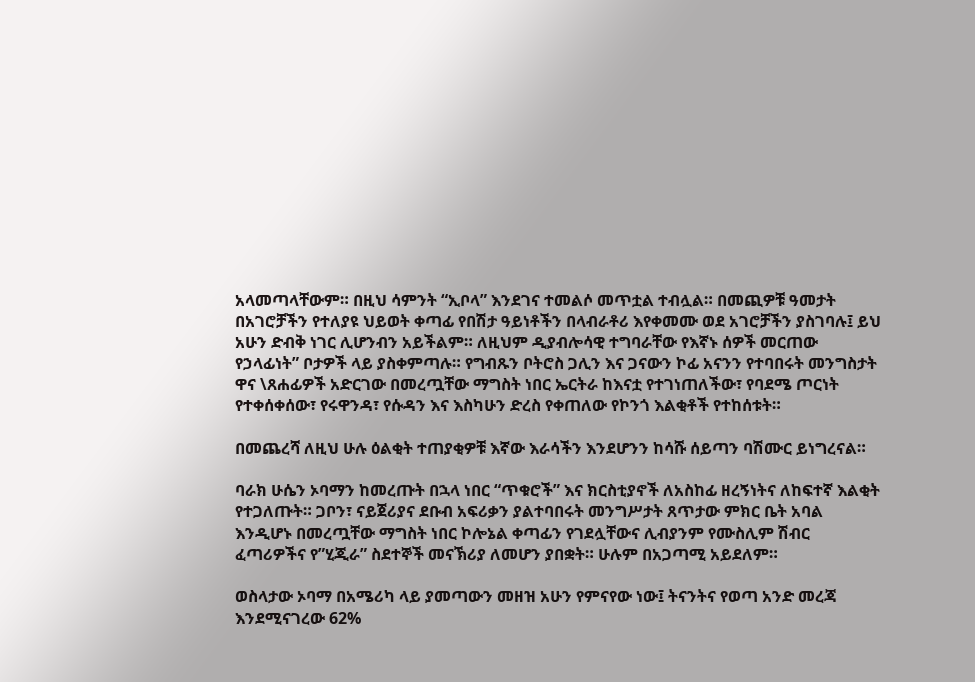አላመጣላቸውም። በዚህ ሳምንት “ኢቦላ” እንደገና ተመልሶ መጥቷል ተብሏል። በመጪዎቹ ዓመታት በአገሮቻችን የተለያዩ ህይወት ቀጣፊ የበሽታ ዓይነቶችን በላብራቶሪ እየቀመሙ ወደ አገሮቻችን ያስገባሉ፤ ይህ አሁን ድብቅ ነገር ሊሆንብን አይችልም። ለዚህም ዲያብሎሳዊ ተግባራቸው የእኛኑ ሰዎች መርጠው የኃላፊነት” ቦታዎች ላይ ያስቀምጣሉ። የግብጹን ቦትሮስ ጋሊን እና ጋናውን ኮፊ አናንን የተባበሩት መንግስታት ዋና \ጸሐፊዎች አድርገው በመረጧቸው ማግስት ነበር ኤርትራ ከእናቷ የተገነጠለችው፣ የባደሜ ጦርነት የተቀሰቀሰው፣ የሩዋንዳ፣ የሱዳን እና እስካሁን ድረስ የቀጠለው የኮንጎ እልቂቶች የተከሰቱት።

በመጨረሻ ለዚህ ሁሉ ዕልቂት ተጠያቂዎቹ እኛው እራሳችን እንደሆንን ከሳሹ ሰይጣን ባሽሙር ይነግረናል።

ባራክ ሁሴን ኦባማን ከመረጡት በኋላ ነበር “ጥቁሮች” እና ክርስቲያኖች ለአስከፊ ዘረኝነትና ለከፍተኛ እልቂት የተጋለጡት። ጋቦን፣ ናይጀሪያና ደቡብ አፍሪቃን ያልተባበሩት መንግሥታት ጸጥታው ምክር ቤት አባል እንዲሆኑ በመረጧቸው ማግስት ነበር ኮሎኔል ቀጣፊን የገደሏቸውና ሊብያንም የሙስሊም ሽብር ፈጣሪዎችና የ”ሂጂራ” ስደተኞች መናኽሪያ ለመሆን ያበቋት። ሁሉም በአጋጣሚ አይደለም።

ወስላታው ኦባማ በአሜሪካ ላይ ያመጣውን መዘዝ አሁን የምናየው ነው፤ ትናንትና የወጣ አንድ መረጃ እንደሚናገረው 62%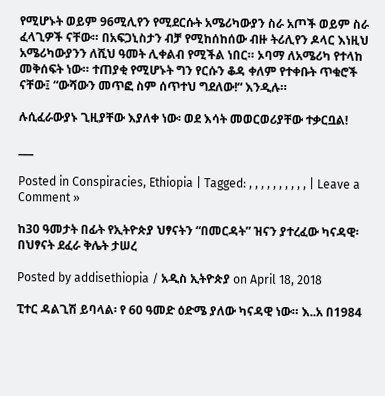የሚሆኑት ወይም 96ሚሊየን የሚደርሱት አሜሪካውያን ስራ አጦች ወይም ስራ ፈላጊዎች ናቸው። በአፍጋኒስታን ብቻ የሚከሰከሰው ብዙ ትሪሊየን ዶላር እነዚህ አሜሪካውያንን ለሺህ ዓመት ሊቀልብ የሚችል ነበር። ኦባማ ለአሜሪካ የተላከ መቅሰፍት ነው። ተጠያቂ የሚሆኑት ግን የርሱን ቆዳ ቀለም የተቀቡት ጥቁሮች ናቸው፤ “ውሻውን መጥፎ ስም ሰጥተህ ግደለው!“ እንዲሉ።

ሉሲፈራውያኑ ጊዚያቸው እያለቀ ነው፡ ወደ እሳት መወርወሪያቸው ተቃርቧል!

___

Posted in Conspiracies, Ethiopia | Tagged: , , , , , , , , , , | Leave a Comment »

ከ30 ዓመታት በፊት የኢትዮጵያ ህፃናትን “በመርዳት” ዝናን ያተረፈው ካናዳዊ፡ በህፃናት ደፈራ ቅሌት ታሠረ

Posted by addisethiopia / አዲስ ኢትዮጵያ on April 18, 2018

ፒተር ዳልጊሽ ይባላል፡ የ 60 ዓመድ ዕድሜ ያለው ካናዳዊ ነው። እ..አ በ1984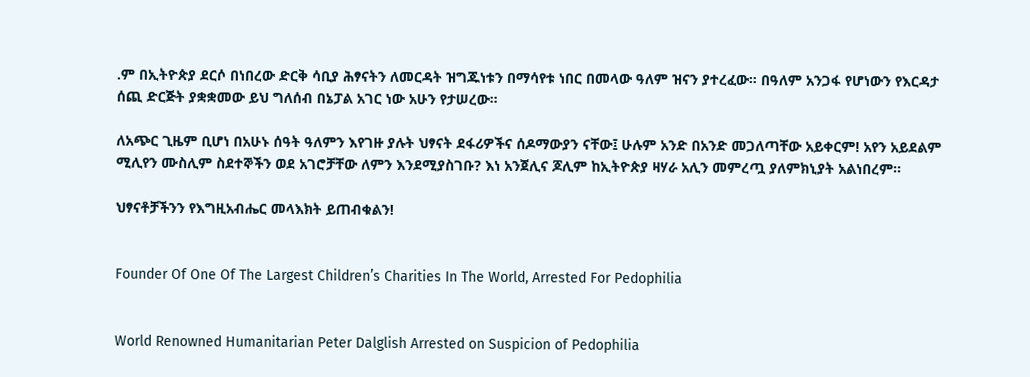.ም በኢትዮጵያ ደርሶ በነበረው ድርቅ ሳቢያ ሕፃናትን ለመርዳት ዝግጁነቱን በማሳየቱ ነበር በመላው ዓለም ዝናን ያተረፈው። በዓለም አንጋፋ የሆነውን የእርዳታ ሰጪ ድርጅት ያቋቋመው ይህ ግለሰብ በኔፓል አገር ነው አሁን የታሠረው።

ለአጭር ጊዜም ቢሆነ በአሁኑ ሰዓት ዓለምን እየገዙ ያሉት ህፃናት ደፋሪዎችና ሰዶማውያን ናቸው፤ ሁሉም አንድ በአንድ መጋለጣቸው አይቀርም! አየን አይደልም ሚሊየን ሙስሊም ስደተኞችን ወደ አገሮቻቸው ለምን እንደሚያስገቡ? እነ አንጀሊና ጆሊም ከኢትዮጵያ ዛሃራ አሊን መምረጧ ያለምክኒያት አልነበረም።

ህፃናቶቻችንን የእግዚአብሔር መላእክት ይጠብቁልን!


Founder Of One Of The Largest Children’s Charities In The World, Arrested For Pedophilia


World Renowned Humanitarian Peter Dalglish Arrested on Suspicion of Pedophilia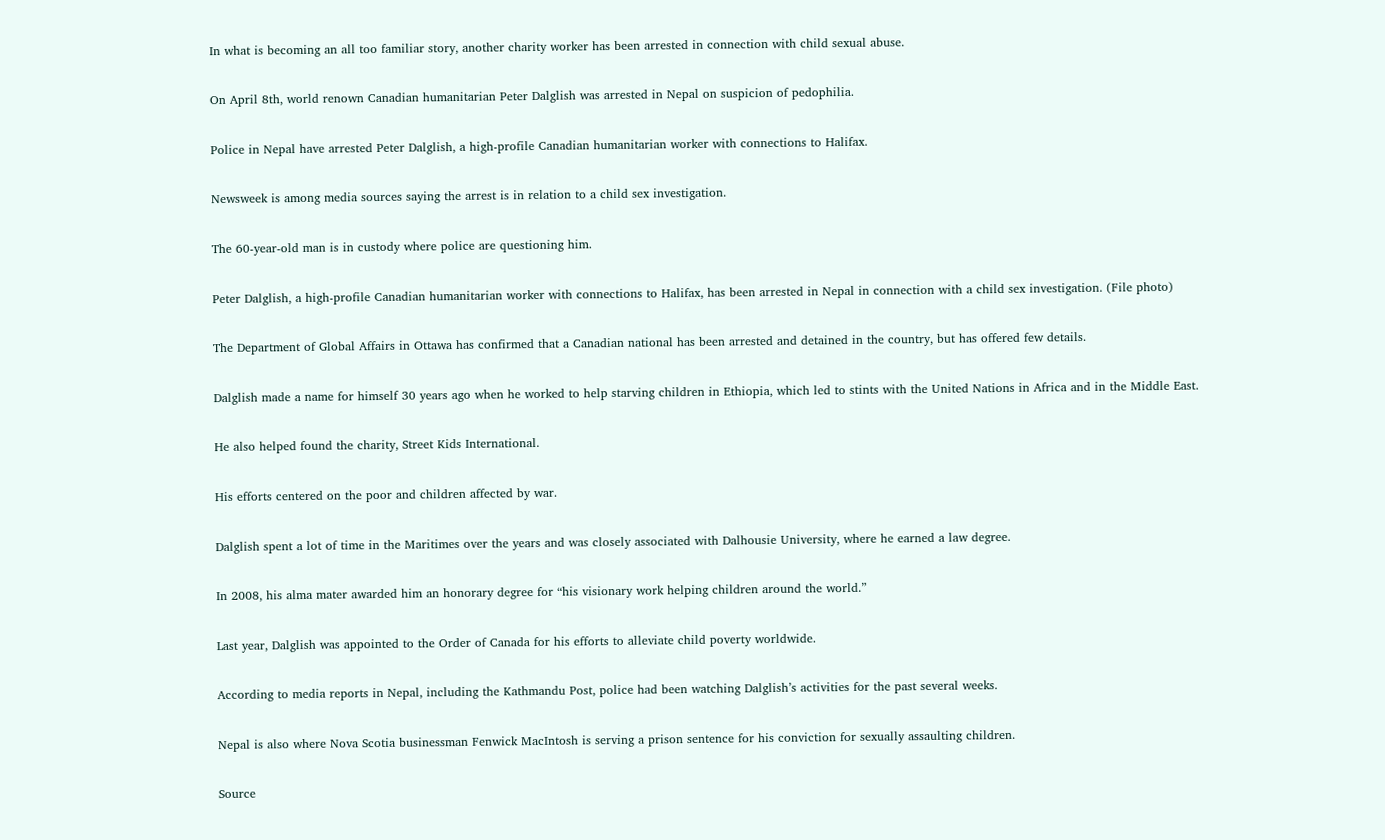In what is becoming an all too familiar story, another charity worker has been arrested in connection with child sexual abuse.

On April 8th, world renown Canadian humanitarian Peter Dalglish was arrested in Nepal on suspicion of pedophilia.

Police in Nepal have arrested Peter Dalglish, a high-profile Canadian humanitarian worker with connections to Halifax.

Newsweek is among media sources saying the arrest is in relation to a child sex investigation.

The 60-year-old man is in custody where police are questioning him.

Peter Dalglish, a high-profile Canadian humanitarian worker with connections to Halifax, has been arrested in Nepal in connection with a child sex investigation. (File photo)

The Department of Global Affairs in Ottawa has confirmed that a Canadian national has been arrested and detained in the country, but has offered few details.

Dalglish made a name for himself 30 years ago when he worked to help starving children in Ethiopia, which led to stints with the United Nations in Africa and in the Middle East.

He also helped found the charity, Street Kids International.

His efforts centered on the poor and children affected by war.

Dalglish spent a lot of time in the Maritimes over the years and was closely associated with Dalhousie University, where he earned a law degree.

In 2008, his alma mater awarded him an honorary degree for “his visionary work helping children around the world.”

Last year, Dalglish was appointed to the Order of Canada for his efforts to alleviate child poverty worldwide.

According to media reports in Nepal, including the Kathmandu Post, police had been watching Dalglish’s activities for the past several weeks.

Nepal is also where Nova Scotia businessman Fenwick MacIntosh is serving a prison sentence for his conviction for sexually assaulting children.

Source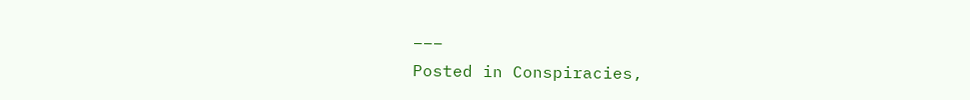___

Posted in Conspiracies,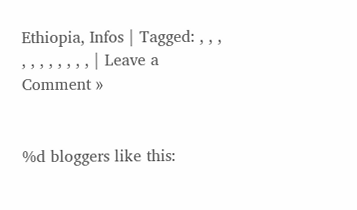Ethiopia, Infos | Tagged: , , , , , , , , , , , | Leave a Comment »


%d bloggers like this: